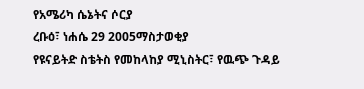የአሜሪካ ሴኔትና ሶርያ
ረቡዕ፣ ነሐሴ 29 2005ማስታወቂያ
የዩናይትድ ስቴትስ የመከላከያ ሚኒስትር፣ የዉጭ ጉዳይ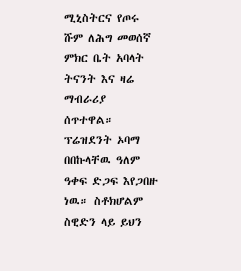ሚኒስትርና የጦሩ ሹም ለሕግ መወሰኛ ምክር ቤት አባላት ትናንት እና ዛሬ ማብራሪያ ሰጥተዋል። ፕሬዝደንት ኦባማ በበኩላቸዉ ዓለም ዓቀፍ ድጋፍ እየጋበዙ ነዉ። ስቶክሆልም ስዊድን ላይ ይህን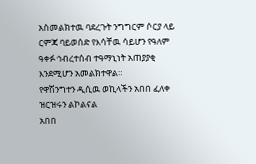አስመልክተዉ ባደረጉት ንግግርም ሶርያ ላይ ርምጃ ባይወሰድ የእሳቸዉ ሳይሆን የዓለም ዓቀፉ ኅብረተሰብ ተዓማኒነት አጠያያቂ እንደሚሆን አመልክተዋል።
የዋሽንግተን ዲሲዉ ወኪላችን አበበ ፈለቀ ዝርዝሩን ልኮልናል
አበበ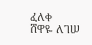ፈለቀ
ሸዋዬ ለገሠ